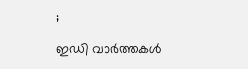;

ഇഡി വാർത്തകൾ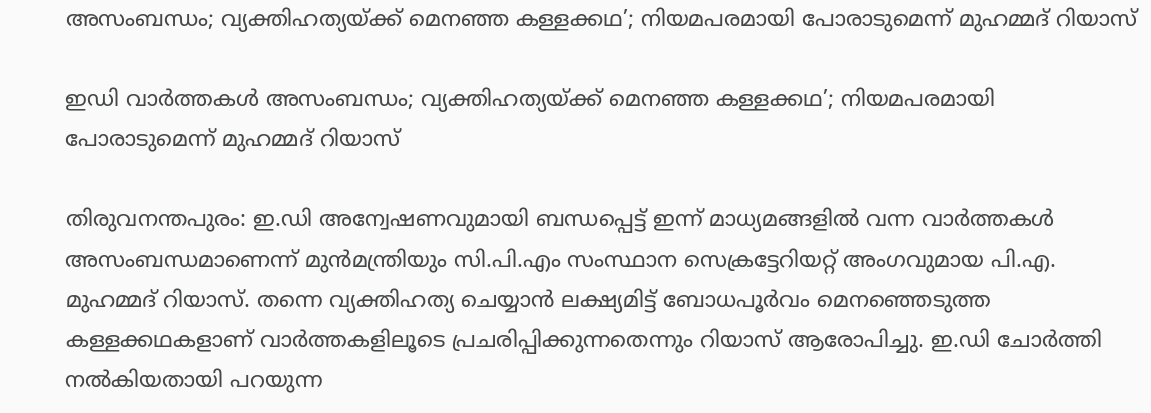അസംബന്ധം; വ്യക്തിഹത്യയ്ക്ക് മെനഞ്ഞ കള്ളക്കഥ’; നിയമപരമായി പോരാടുമെന്ന് മുഹമ്മദ് റിയാസ്

ഇഡി വാർത്തകൾ അസംബന്ധം; വ്യക്തിഹത്യയ്ക്ക് മെനഞ്ഞ കള്ളക്കഥ’; നിയമപരമായി പോരാടുമെന്ന് മുഹമ്മദ് റിയാസ്

തിരുവനന്തപുരം: ഇ.ഡി അന്വേഷണവുമായി ബന്ധപ്പെട്ട് ഇന്ന് മാധ്യമങ്ങളിൽ വന്ന വാർത്തകൾ അസംബന്ധമാണെന്ന് മുൻമന്ത്രിയും സി.പി.എം സംസ്ഥാന സെക്രട്ടേറിയറ്റ് അംഗവുമായ പി.എ. മുഹമ്മദ് റിയാസ്. തന്നെ വ്യക്തിഹത്യ ചെയ്യാൻ ലക്ഷ്യമിട്ട് ബോധപൂർവം മെനഞ്ഞെടുത്ത കള്ളക്കഥകളാണ് വാർത്തകളിലൂടെ പ്രചരിപ്പിക്കുന്നതെന്നും റിയാസ് ആരോപിച്ചു. ഇ.ഡി ചോർത്തി നൽകിയതായി പറയുന്ന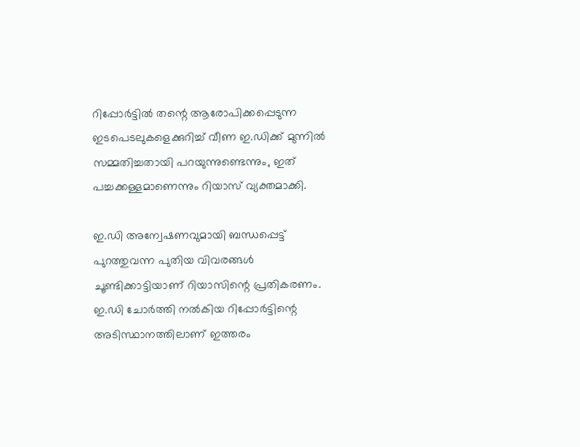റിപ്പോർട്ടിൽ തന്റെ ആരോപിക്കപ്പെടുന്ന ഇടപെടലുകളെക്കുറിച്ച് വീണ ഇ.ഡിക്ക് മുന്നിൽ സമ്മതിച്ചതായി പറയുന്നുണ്ടെന്നും, ഇത് പച്ചക്കള്ളമാണെന്നും റിയാസ് വ്യക്തമാക്കി.

ഇ.ഡി അന്വേഷണവുമായി ബന്ധപ്പെട്ട് പുറത്തുവന്ന പുതിയ വിവരങ്ങൾ ചൂണ്ടിക്കാട്ടിയാണ് റിയാസിന്റെ പ്രതികരണം. ഇ.ഡി ചോർത്തി നൽകിയ റിപ്പോർട്ടിന്റെ അടിസ്ഥാനത്തിലാണ് ഇത്തരം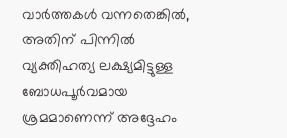വാർത്തകൾ വന്നതെങ്കിൽ, അതിന് പിന്നിൽ വ്യക്തിഹത്യ ലക്ഷ്യമിട്ടുള്ള ബോധപൂർവമായ ശ്രമമാണെന്ന് അദ്ദേഹം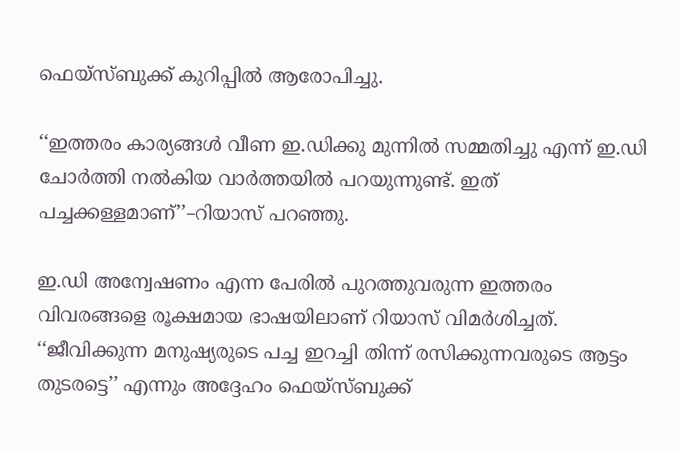ഫെയ്‌സ്ബുക്ക് കുറിപ്പിൽ ആരോപിച്ചു.

‘‘ഇത്തരം കാര്യങ്ങൾ വീണ ഇ.ഡിക്കു മുന്നിൽ സമ്മതിച്ചു എന്ന് ഇ.ഡി ചോർത്തി നൽകിയ വാർത്തയിൽ പറയുന്നുണ്ട്. ഇത് പച്ചക്കള്ളമാണ്’’–റിയാസ് പറഞ്ഞു.

ഇ.ഡി അന്വേഷണം എന്ന പേരിൽ പുറത്തുവരുന്ന ഇത്തരം വിവരങ്ങളെ രൂക്ഷമായ ഭാഷയിലാണ് റിയാസ് വിമർശിച്ചത്. ‘‘ജീവിക്കുന്ന മനുഷ്യരുടെ പച്ച ഇറച്ചി തിന്ന് രസിക്കുന്നവരുടെ ആട്ടം തുടരട്ടെ’’ എന്നും അദ്ദേഹം ഫെയ്‌സ്ബുക്ക്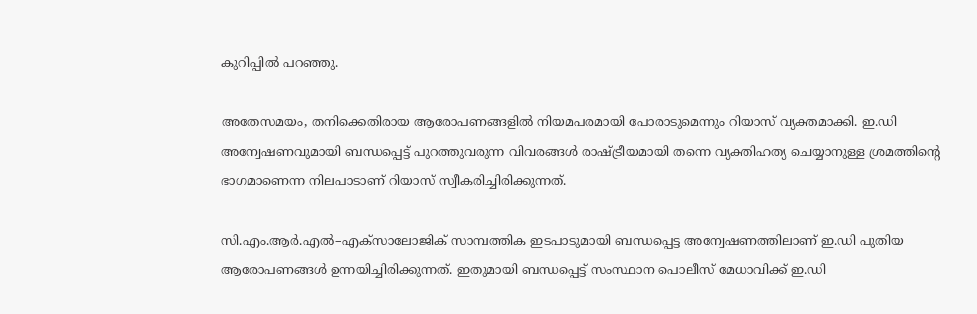കുറിപ്പിൽ പറഞ്ഞു.

അതേസമയം, തനിക്കെതിരായ ആരോപണങ്ങളിൽ നിയമപരമായി പോരാടുമെന്നും റിയാസ് വ്യക്തമാക്കി. ഇ.ഡി അന്വേഷണവുമായി ബന്ധപ്പെട്ട് പുറത്തുവരുന്ന വിവരങ്ങൾ രാഷ്ട്രീയമായി തന്നെ വ്യക്തിഹത്യ ചെയ്യാനുള്ള ശ്രമത്തിന്റെ ഭാഗമാണെന്ന നിലപാടാണ് റിയാസ് സ്വീകരിച്ചിരിക്കുന്നത്.

സി.എം.ആർ.എൽ–എക്സാലോജിക് സാമ്പത്തിക ഇടപാടുമായി ബന്ധപ്പെട്ട അന്വേഷണത്തിലാണ് ഇ.ഡി പുതിയ ആരോപണങ്ങൾ ഉന്നയിച്ചിരിക്കുന്നത്. ഇതുമായി ബന്ധപ്പെട്ട് സംസ്ഥാന പൊലീസ് മേധാവിക്ക് ഇ.ഡി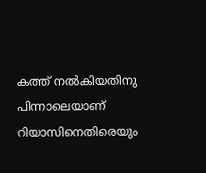കത്ത് നൽകിയതിനു പിന്നാലെയാണ് റിയാസിനെതിരെയും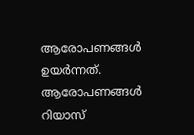ആരോപണങ്ങൾ ഉയർന്നത്. ആരോപണങ്ങൾ റിയാസ്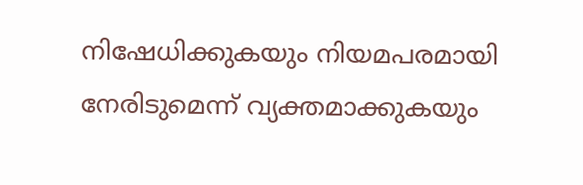നിഷേധിക്കുകയും നിയമപരമായി നേരിടുമെന്ന് വ്യക്തമാക്കുകയും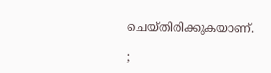ചെയ്തിരിക്കുകയാണ്.

;